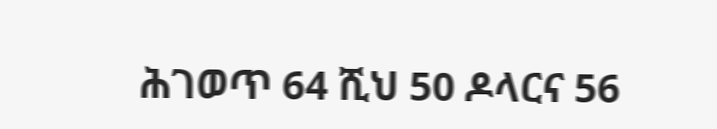ሕገወጥ 64 ሺህ 50 ዶላርና 56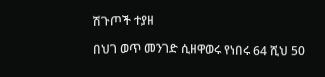ሽጉጦች ተያዘ

በህገ ወጥ መንገድ ሲዘዋወሩ የነበሩ 64 ሺህ 50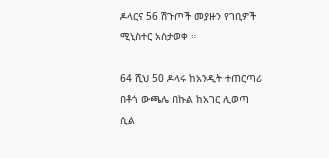ዶላርና 56 ሽጉጦች መያዙን የገቢዎች ሚኒስተር አስታወቀ ።

64 ሺህ 50 ዶላሩ ከአንዲት ተጠርጣሪ በቶጎ ውጫሌ በኩል ከአገር ሊወጣ ሲል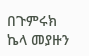በጉምሩክ ኬላ መያዙን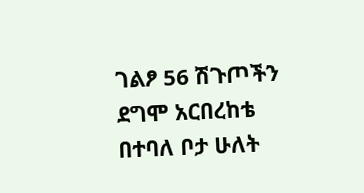ገልፆ 56 ሽጉጦችን ደግሞ አርበረከቴ በተባለ ቦታ ሁለት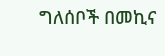ግለሰቦች በመኪና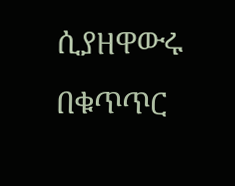ሲያዘዋውሩ በቁጥጥር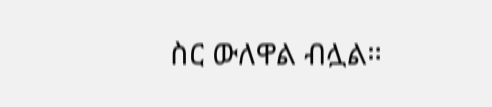ስር ውለዋል ብሏል።